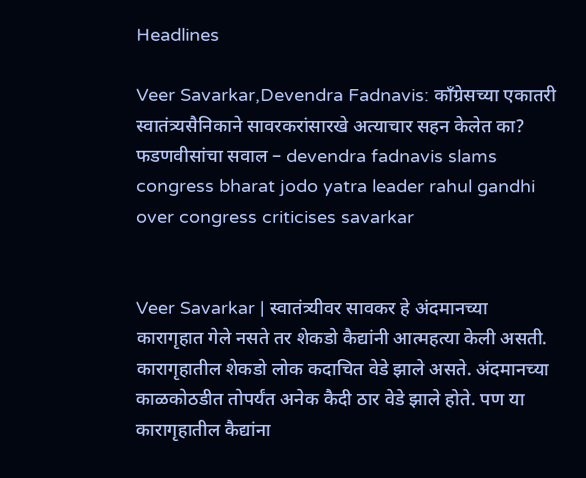Headlines

Veer Savarkar,Devendra Fadnavis: काँग्रेसच्या एकातरी स्वातंत्र्यसैनिकाने सावरकरांसारखे अत्याचार सहन केलेत का? फडणवीसांचा सवाल – devendra fadnavis slams congress bharat jodo yatra leader rahul gandhi over congress criticises savarkar


Veer Savarkar | स्वातंत्र्यीवर सावकर हे अंदमानच्या कारागृहात गेले नसते तर शेकडो कैद्यांनी आत्महत्या केली असती. कारागृहातील शेकडो लोक कदाचित वेडे झाले असते. अंदमानच्या काळकोठडीत तोपर्यंत अनेक कैदी ठार वेडे झाले होते. पण या कारागृहातील कैद्यांना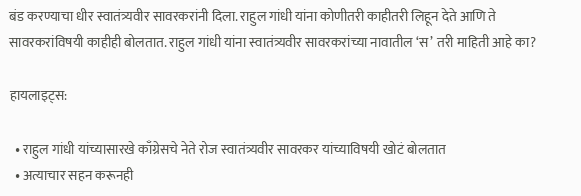बंड करण्याचा धीर स्वातंत्र्यवीर सावरकरांनी दिला. राहुल गांधी यांना कोणीतरी काहीतरी लिहून देते आणि ते सावरकरांविषयी काहीही बोलतात. राहुल गांधी यांना स्वातंत्र्यवीर सावरकरांच्या नावातील ‘स’ तरी माहिती आहे का?

हायलाइट्स:

  • राहुल गांधी यांच्यासारखे काँग्रेसचे नेते रोज स्वातंत्र्यवीर सावरकर यांच्याविषयी खोटं बोलतात
  • अत्याचार सहन करूनही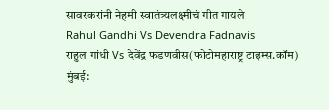सावरकरांनी नेहमी स्वातंत्र्यलक्ष्मीचं गीत गायले
Rahul Gandhi Vs Devendra Fadnavis
राहुल गांधी Vs देवेंद्र फडणवीस(फोटोमहाराष्ट्र टाइम्स.कॉम)
मुंबई: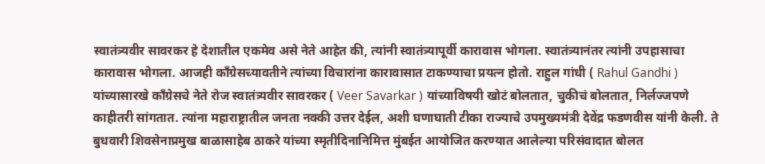स्वातंत्र्यवीर सावरकर हे देशातील एकमेव असे नेते आहेत की, त्यांनी स्वातंत्र्यापूर्वी कारावास भोगला. स्वातंत्र्यानंतर त्यांनी उपहासाचा कारावास भोगला. आजही काँग्रेसच्यावतीने त्यांच्या विचारांना कारावासात टाकण्याचा प्रयत्न होतो. राहुल गांधी ( Rahul Gandhi ) यांच्यासारखे काँग्रेसचे नेते रोज स्वातंत्र्यवीर सावरकर ( Veer Savarkar ) यांच्याविषयी खोटं बोलतात, चुकीचं बोलतात, निर्लज्जपणे काहीतरी सांगतात. त्यांना महाराष्ट्रातील जनता नक्की उत्तर देईल, अशी घणाघाती टीका राज्याचे उपमुख्यमंत्री देवेंद्र फडणवीस यांनी केली. ते बुधवारी शिवसेनाप्रमुख बाळासाहेब ठाकरे यांच्या स्मृतीदिनानिमित्त मुंबईत आयोजित करण्यात आलेल्या परिसंवादात बोलत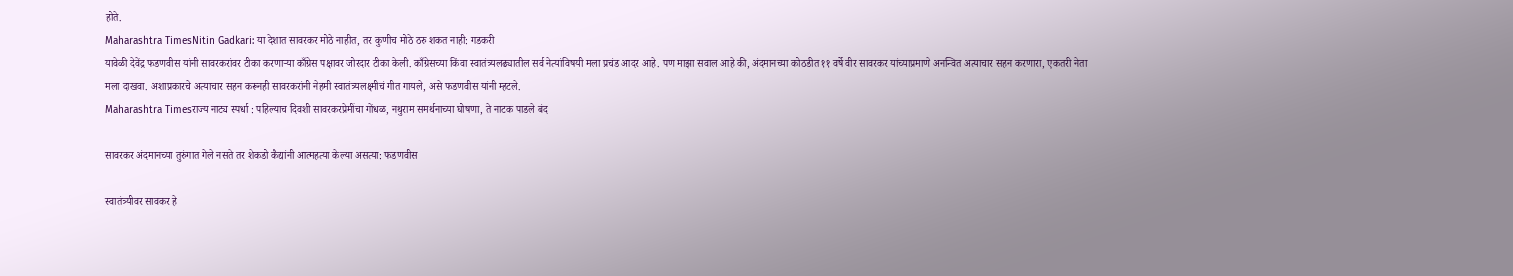होते.
Maharashtra TimesNitin Gadkari: या देशात सावरकर मोठे नाहीत, तर कुणीच मोठे ठरु शकत नाही: गडकरी
यावेळी देवेंद्र फडणवीस यांनी सावरकरांवर टीका करणाऱ्या काँग्रेस पक्षावर जोरदार टीका केली. काँग्रेसच्या किंवा स्वातंत्र्यलढ्यातील सर्व नेत्यांविषयी मला प्रचंड आदर आहे. पण माझा सवाल आहे की, अंदमानच्या कोठडीत ११ वर्षे वीर सावरकर यांच्याप्रमाणे अनन्वित अत्याचार सहन करणारा, एकतरी नेता मला दाखवा. अशाप्रकारचे अत्याचार सहन करूनही सावरकरांनी नेहमी स्वातंत्र्यलक्ष्मीचं गीत गायले, असे फडणवीस यांनी म्हटले.
Maharashtra Timesराज्य नाट्य स्पर्धा : पहिल्याच दिवशी सावरकरप्रेमींचा गोंधळ, नथुराम समर्थनाच्या घोषणा, ते नाटक पाडले बंद

सावरकर अंदमानच्या तुरुंगात गेले नसते तर शेकडो कैद्यांनी आत्महत्या केल्या असत्या: फडणवीस

स्वातंत्र्यीवर सावकर हे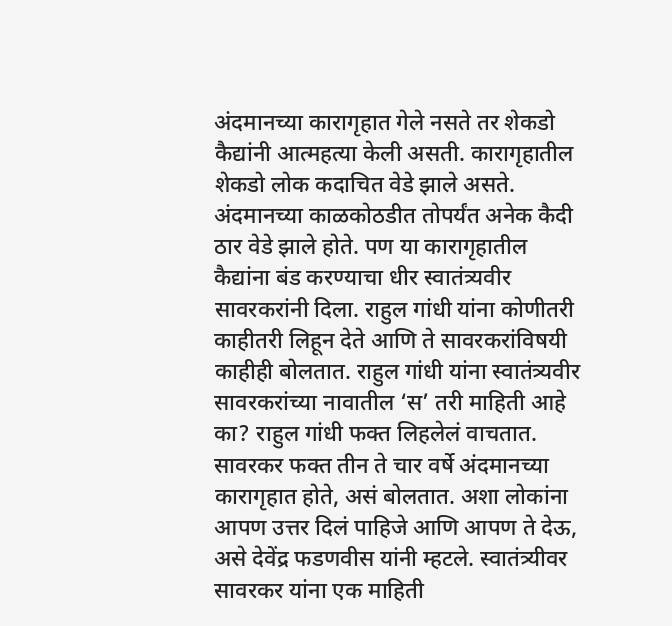अंदमानच्या कारागृहात गेले नसते तर शेकडो कैद्यांनी आत्महत्या केली असती. कारागृहातील शेकडो लोक कदाचित वेडे झाले असते. अंदमानच्या काळकोठडीत तोपर्यंत अनेक कैदी ठार वेडे झाले होते. पण या कारागृहातील कैद्यांना बंड करण्याचा धीर स्वातंत्र्यवीर सावरकरांनी दिला. राहुल गांधी यांना कोणीतरी काहीतरी लिहून देते आणि ते सावरकरांविषयी काहीही बोलतात. राहुल गांधी यांना स्वातंत्र्यवीर सावरकरांच्या नावातील ‘स’ तरी माहिती आहे का? राहुल गांधी फक्त लिहलेलं वाचतात. सावरकर फक्त तीन ते चार वर्षे अंदमानच्या कारागृहात होते, असं बोलतात. अशा लोकांना आपण उत्तर दिलं पाहिजे आणि आपण ते देऊ, असे देवेंद्र फडणवीस यांनी म्हटले. स्वातंत्र्यीवर सावरकर यांना एक माहिती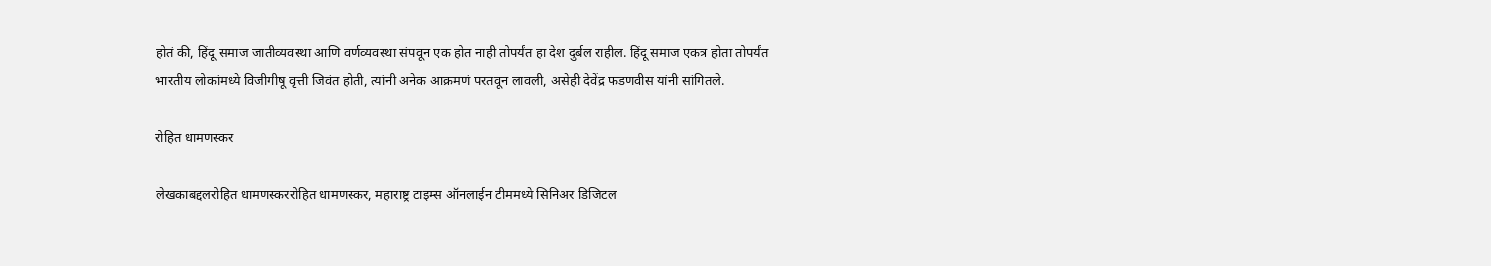होतं की, हिंदू समाज जातीव्यवस्था आणि वर्णव्यवस्था संपवून एक होत नाही तोपर्यंत हा देश दुर्बल राहील. हिंदू समाज एकत्र होता तोपर्यंत भारतीय लोकांमध्ये विजीगीषू वृत्ती जिवंत होती, त्यांनी अनेक आक्रमणं परतवून लावली, असेही देवेंद्र फडणवीस यांनी सांगितले.

रोहित धामणस्कर

लेखकाबद्दलरोहित धामणस्कररोहित धामणस्कर, महाराष्ट्र टाइम्स ऑनलाईन टीममध्ये सिनिअर डिजिटल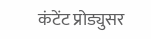कंटेंट प्रोड्युसर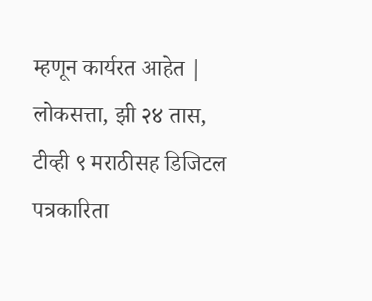म्हणून कार्यरत आहेत | लोकसत्ता, झी २४ तास, टीव्ही ९ मराठीसह डिजिटल पत्रकारिता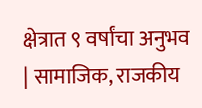क्षेत्रात ९ वर्षांचा अनुभव | सामाजिक, राजकीय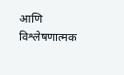आणि विश्लेषणात्मक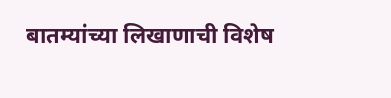बातम्यांच्या लिखाणाची विशेष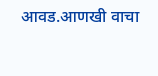आवड.आणखी वाचा